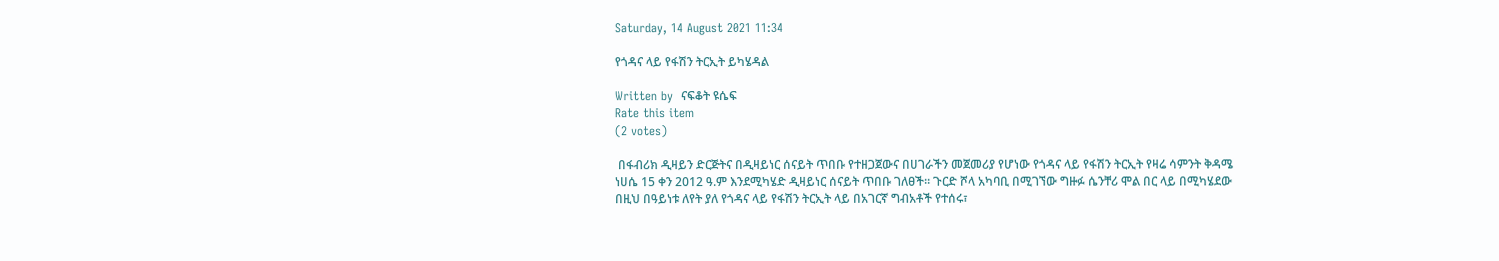Saturday, 14 August 2021 11:34

የጎዳና ላይ የፋሽን ትርኢት ይካሄዳል

Written by  ናፍቆት ዩሴፍ
Rate this item
(2 votes)

 በፋብሪክ ዲዛይን ድርጅትና በዲዛይነር ሰናይት ጥበቡ የተዘጋጀውና በሀገራችን መጀመሪያ የሆነው የጎዳና ላይ የፋሽን ትርኢት የዛሬ ሳምንት ቅዳሜ ነሀሴ 15 ቀን 2012 ዓ.ም እንደሚካሄድ ዲዛይነር ሰናይት ጥበቡ ገለፀች። ጉርድ ሾላ አካባቢ በሚገኘው ግዙፉ ሴንቸሪ ሞል በር ላይ በሚካሄደው በዚህ በዓይነቱ ለየት ያለ የጎዳና ላይ የፋሽን ትርኢት ላይ በአገርኛ ግብአቶች የተሰሩ፣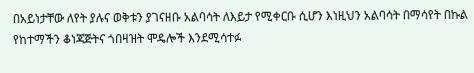በአይነታቸው ለየት ያሉና ወቅቱን ያገናዘቡ አልባሳት ለእይታ የሚቀርቡ ሲሆን እነዚህን አልባሳት በማሳየት በኩል የከተማችን ቆነጃጅትና ጎበዛዝት ሞዴሎች እንደሚሳተፉ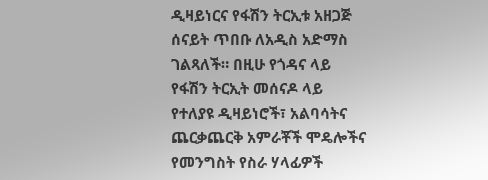ዲዛይነርና የፋሽን ትርኢቱ አዘጋጅ ሰናይት ጥበቡ ለአዲስ አድማስ ገልጻለች። በዚሁ የጎዳና ላይ የፋሽን ትርኢት መሰናዶ ላይ የተለያዩ ዲዛይነሮች፣ አልባሳትና  ጨርቃጨርቅ አምራቾች ሞዴሎችና የመንግስት የስራ ሃላፊዎች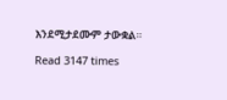እንደሚታደሙም ታውቋል።

Read 3147 times